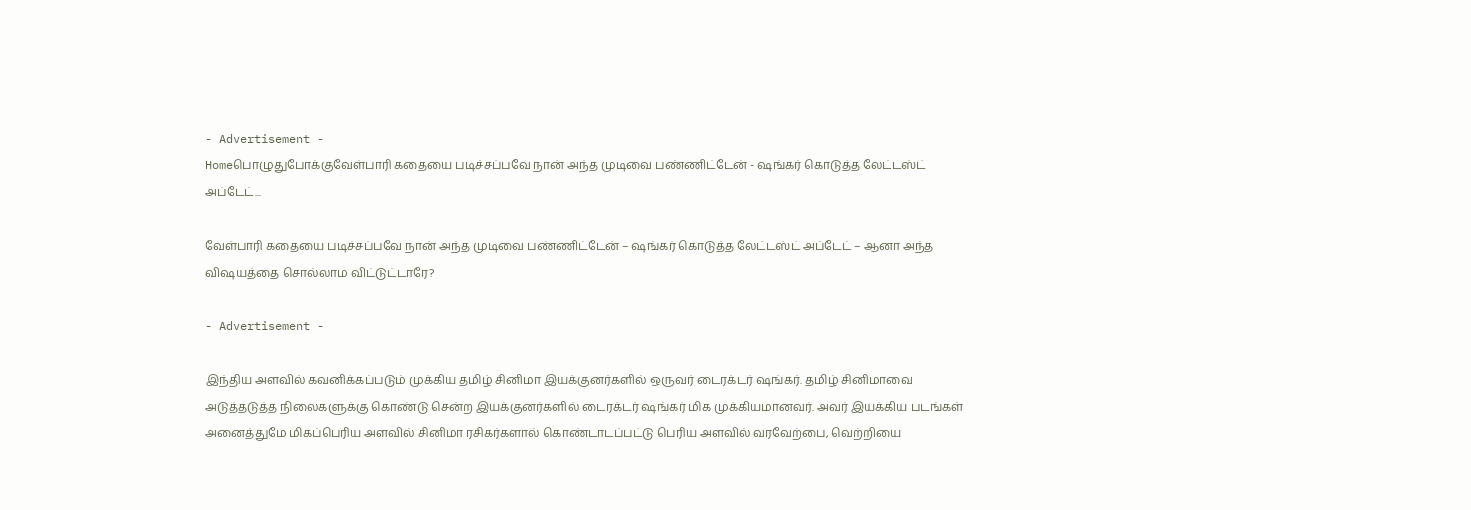- Advertisement -
Homeபொழுதுபோக்குவேள்பாரி கதையை படிச்சப்பவே நான் அந்த முடிவை பண்ணிட்டேன் - ஷங்கர் கொடுத்த லேட்டஸ்ட் அப்டேட்...

வேள்பாரி கதையை படிச்சப்பவே நான் அந்த முடிவை பண்ணிட்டேன் – ஷங்கர் கொடுத்த லேட்டஸ்ட் அப்டேட் – ஆனா அந்த விஷயத்தை சொல்லாம விட்டுட்டாரே?

- Advertisement -

இந்திய அளவில் கவனிக்கப்படும் முக்கிய தமிழ் சினிமா இயக்குனர்களில் ஒருவர் டைரக்டர் ஷங்கர். தமிழ் சினிமாவை அடுத்தடுத்த நிலைகளுக்கு கொண்டு சென்ற இயக்குனர்களில் டைரக்டர் ஷங்கர் மிக முக்கியமானவர். அவர் இயக்கிய படங்கள் அனைத்துமே மிகப்பெரிய அளவில் சினிமா ரசிகர்களால் கொண்டாடப்பட்டு பெரிய அளவில் வரவேற்பை, வெற்றியை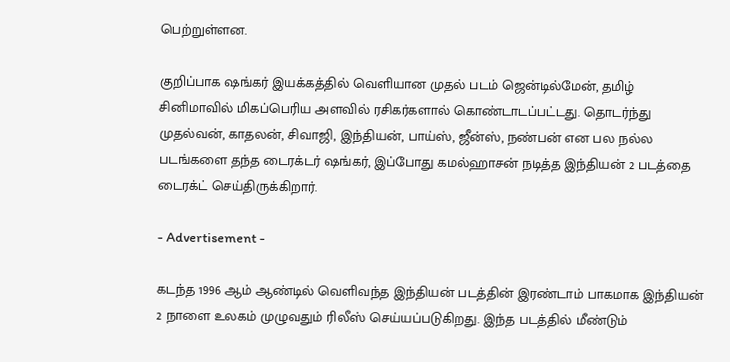பெற்றுள்ளன.

குறிப்பாக ஷங்கர் இயக்கத்தில் வெளியான முதல் படம் ஜென்டில்மேன், தமிழ் சினிமாவில் மிகப்பெரிய அளவில் ரசிகர்களால் கொண்டாடப்பட்டது. தொடர்ந்து முதல்வன், காதலன், சிவாஜி, இந்தியன், பாய்ஸ், ஜீன்ஸ், நண்பன் என பல நல்ல படங்களை தந்த டைரக்டர் ஷங்கர், இப்போது கமல்ஹாசன் நடித்த இந்தியன் 2 படத்தை டைரக்ட் செய்திருக்கிறார்.

- Advertisement -

கடந்த 1996 ஆம் ஆண்டில் வெளிவந்த இந்தியன் படத்தின் இரண்டாம் பாகமாக இந்தியன் 2 நாளை உலகம் முழுவதும் ரிலீஸ் செய்யப்படுகிறது. இந்த படத்தில் மீண்டும்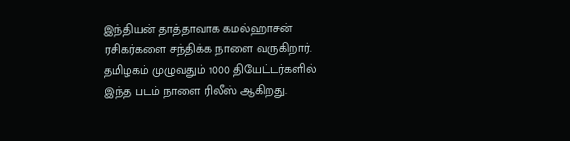இந்தியன் தாத்தாவாக கமல்ஹாசன் ரசிகர்களை சந்திக்க நாளை வருகிறார். தமிழகம் முழுவதும் 1000 தியேட்டர்களில் இந்த படம் நாளை ரிலீஸ் ஆகிறது.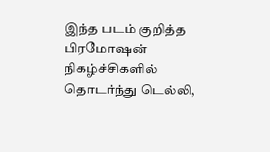இந்த படம் குறித்த பிரமோஷன் நிகழ்ச்சிகளில் தொடர்ந்து டெல்லி,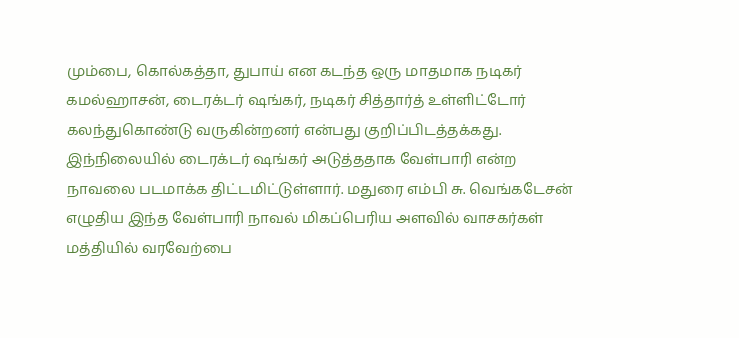மும்பை, கொல்கத்தா, துபாய் என கடந்த ஒரு மாதமாக நடிகர் கமல்ஹாசன், டைரக்டர் ஷங்கர், நடிகர் சித்தார்த் உள்ளிட்டோர் கலந்துகொண்டு வருகின்றனர் என்பது குறிப்பிடத்தக்கது. இந்நிலையில் டைரக்டர் ஷங்கர் அடுத்ததாக வேள்பாரி என்ற நாவலை படமாக்க திட்டமிட்டுள்ளார். மதுரை எம்பி சு. வெங்கடேசன் எழுதிய இந்த வேள்பாரி நாவல் மிகப்பெரிய அளவில் வாசகர்கள் மத்தியில் வரவேற்பை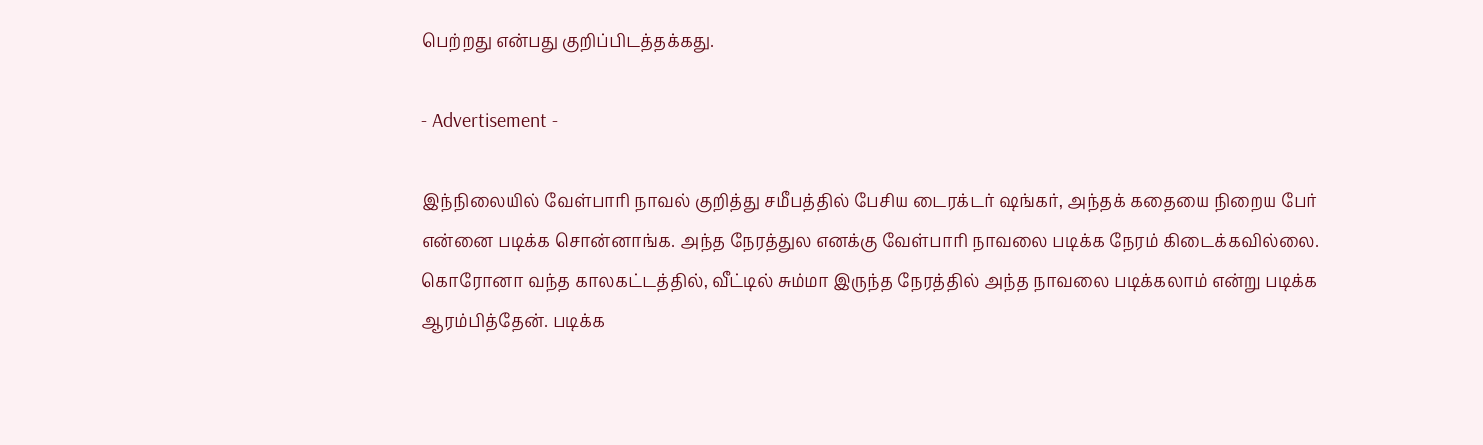பெற்றது என்பது குறிப்பிடத்தக்கது.

- Advertisement -

இந்நிலையில் வேள்பாரி நாவல் குறித்து சமீபத்தில் பேசிய டைரக்டர் ஷங்கர், அந்தக் கதையை நிறைய பேர் என்னை படிக்க சொன்னாங்க. அந்த நேரத்துல எனக்கு வேள்பாரி நாவலை படிக்க நேரம் கிடைக்கவில்லை. கொரோனா வந்த காலகட்டத்தில், வீட்டில் சும்மா இருந்த நேரத்தில் அந்த நாவலை படிக்கலாம் என்று படிக்க ஆரம்பித்தேன். படிக்க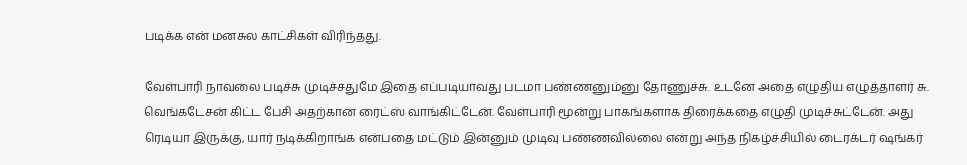படிக்க என் மனசுல காட்சிகள் விரிந்தது.

வேள்பாரி நாவலை படிச்சு முடிச்சதுமே இதை எப்படியாவது படமா பண்ணனும்னு தோணுச்சு. உடனே அதை எழுதிய எழுத்தாளர் சு. வெங்கடேசன் கிட்ட பேசி அதற்கான ரைட்ஸ் வாங்கிட்டேன். வேள்பாரி மூன்று பாகங்களாக திரைக்கதை எழுதி முடிச்சுட்டேன். அது ரெடியா இருக்கு, யார் நடிக்கிறாங்க என்பதை மட்டும் இன்னும் முடிவு பண்ணவில்லை என்று அந்த நிகழ்ச்சியில் டைரக்டர் ஷங்கர்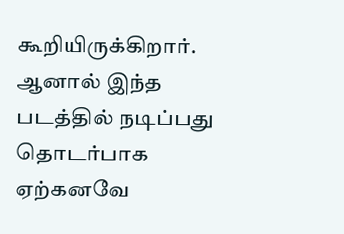கூறியிருக்கிறார். ஆனால் இந்த படத்தில் நடிப்பது தொடர்பாக ஏற்கனவே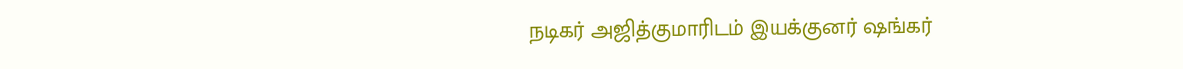நடிகர் அஜித்குமாரிடம் இயக்குனர் ஷங்கர்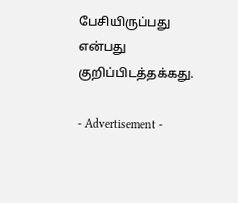பேசியிருப்பது என்பது குறிப்பிடத்தக்கது.

- Advertisement -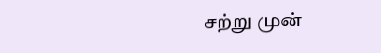சற்று முன்